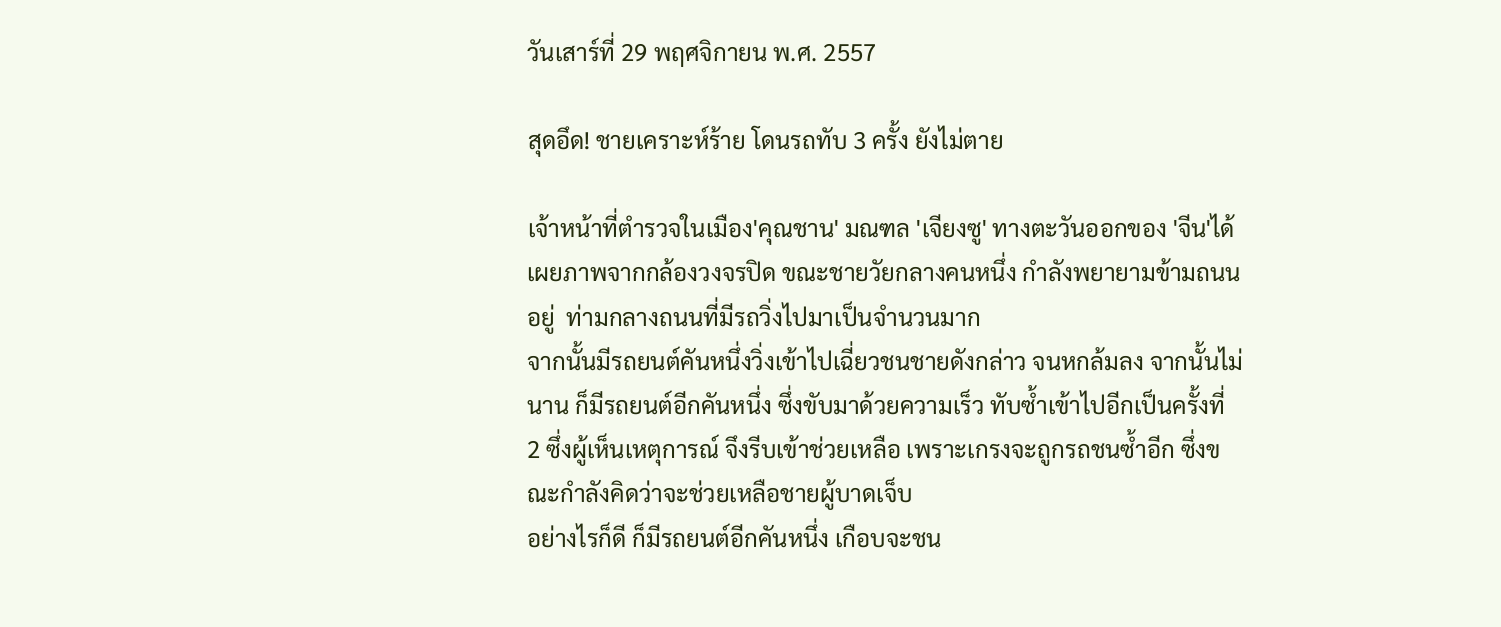วันเสาร์ที่ 29 พฤศจิกายน พ.ศ. 2557

สุดอึด! ชายเคราะห์ร้าย โดนรถทับ 3 ครั้ง ยังไม่ตาย

เจ้าหน้าที่ตำรวจในเมือง'คุณชาน' มณฑล 'เจียงซู' ทางตะวันออกของ 'จีน'ได้เผยภาพจากกล้องวงจรปิด ขณะชายวัยกลางคนหนึ่ง กำลังพยายามข้ามถนนอยู่  ท่ามกลางถนนที่มีรถวิ่งไปมาเป็นจำนวนมาก
จากนั้นมีรถยนต์คันหนึ่งวิ่งเข้าไปเฉี่ยวชนชายดังกล่าว จนหกล้มลง จากนั้นไม่นาน ก็มีรถยนต์อีกคันหนึ่ง ซึ่งขับมาด้วยความเร็ว ทับซ้ำเข้าไปอีกเป็นครั้งที่ 2 ซึ่งผู้เห็นเหตุการณ์ จึงรีบเข้าช่วยเหลือ เพราะเกรงจะถูกรถชนซ้ำอีก ซึ่งขณะกำลังคิดว่าจะช่วยเหลือชายผู้บาดเจ็บ
อย่างไรก็ดี ก็มีรถยนต์อีกคันหนึ่ง เกือบจะชน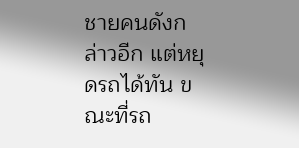ชายคนดังกล่าวอีก แต่หยุดรถได้ทัน ขณะที่รถ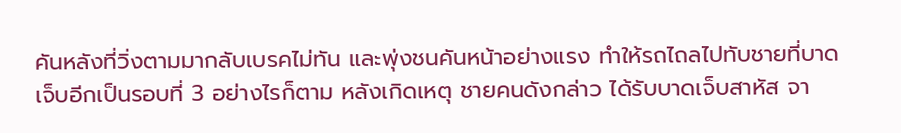คันหลังที่วิ่งตามมากลับเบรคไม่ทัน และพุ่งชนคันหน้าอย่างแรง ทำให้รถไถลไปทับชายที่บาดเจ็บอีกเป็นรอบที่ 3 อย่างไรก็ตาม หลังเกิดเหตุ ชายคนดังกล่าว ได้รับบาดเจ็บสาหัส จา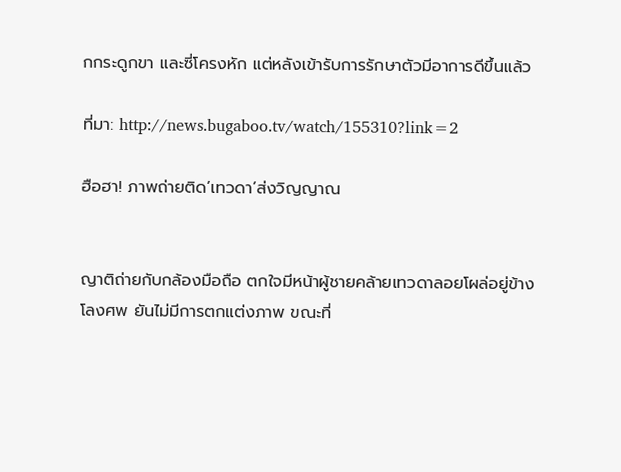กกระดูกขา และซี่โครงหัก แต่หลังเข้ารับการรักษาตัวมีอาการดีขึ้นแล้ว

ที่มา: http://news.bugaboo.tv/watch/155310?link=2

ฮือฮา! ภาพถ่ายติด’เทวดา’ส่งวิญญาณ


ญาติถ่ายกับกล้องมือถือ ตกใจมีหน้าผู้ชายคล้ายเทวดาลอยโผล่อยู่ข้างโลงศพ ยันไม่มีการตกแต่งภาพ ขณะที่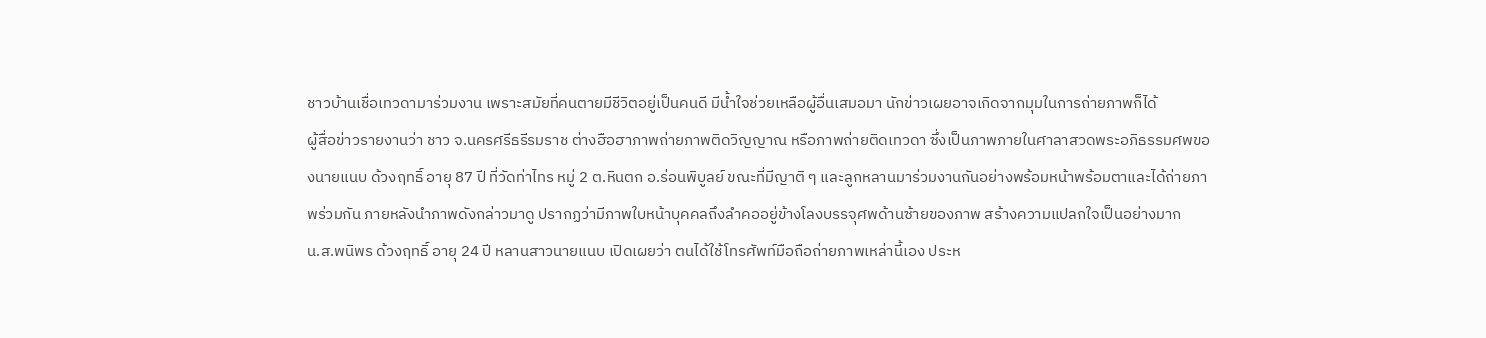ชาวบ้านเชื่อเทวดามาร่วมงาน เพราะสมัยที่คนตายมีชีวิตอยู่เป็นคนดี มีน้ำใจช่วยเหลือผู้อื่นเสมอมา นักข่าวเผยอาจเกิดจากมุมในการถ่ายภาพก็ได้
ผู้สื่อข่าวรายงานว่า ชาว จ.นครศรีธรีรมราช ต่างฮือฮาภาพถ่ายภาพติดวิญญาณ หรือภาพถ่ายติดเทวดา ซึ่งเป็นภาพภายในศาลาสวดพระอภิธรรมศพของนายแนบ ด้วงฤทธิ์ อายุ 87 ปี ที่วัดท่าไทร หมู่ 2 ต.หินตก อ.ร่อนพิบูลย์ ขณะที่มีญาติ ๆ และลูกหลานมาร่วมงานกันอย่างพร้อมหน้าพร้อมตาและได้ถ่ายภาพร่วมกัน ภายหลังนำภาพดังกล่าวมาดู ปรากฏว่ามีภาพใบหน้าบุคคลถึงลำคออยู่ข้างโลงบรรจุศพด้านซ้ายของภาพ สร้างความแปลกใจเป็นอย่างมาก
น.ส.พนิพร ด้วงฤทธิ์ อายุ 24 ปี หลานสาวนายแนบ เปิดเผยว่า ตนได้ใช้โทรศัพท์มือถือถ่ายภาพเหล่านี้เอง ประห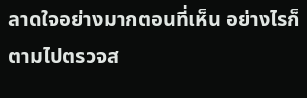ลาดใจอย่างมากตอนที่เห็น อย่างไรก็ตามไปตรวจส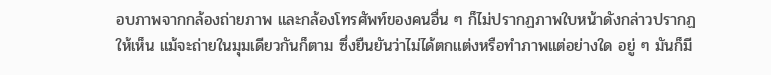อบภาพจากกล้องถ่ายภาพ และกล้องโทรศัพท์ของคนอื่น ๆ ก็ไม่ปรากฏภาพใบหน้าดังกล่าวปรากฏให้เห็น แม้จะถ่ายในมุมเดียวกันก็ตาม ซึ่งยืนยันว่าไม่ได้ตกแต่งหรือทำภาพแต่อย่างใด อยู่ ๆ มันก็มี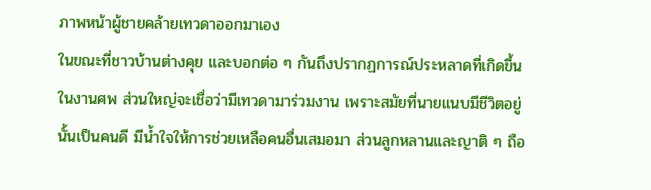ภาพหน้าผู้ชายคล้ายเทวดาออกมาเอง
ในขณะที่ชาวบ้านต่างคุย และบอกต่อ ๆ กันถึงปรากฏการณ์ประหลาดที่เกิดขึ้นในงานศพ ส่วนใหญ่จะเชื่อว่ามีเทวดามาร่วมงาน เพราะสมัยที่นายแนบมีชีวิตอยู่นั้นเป็นคนดี มีน้ำใจให้การช่วยเหลือคนอื่นเสมอมา ส่วนลูกหลานและญาติ ๆ ถือ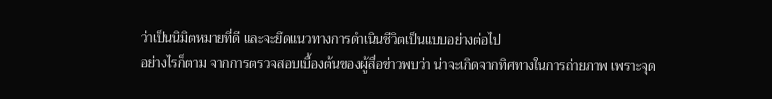ว่าเป็นนิมิตหมายที่ดี และจะยึดแนวทางการดำเนินชีวิตเป็นแบบอย่างต่อไป
อย่างไรก็ตาม จากการตรวจสอบเบื้องต้นของผู้สื่อข่าวพบว่า น่าจะเกิดจากทิศทางในการถ่ายภาพ เพราะจุด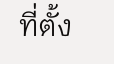ที่ตั้ง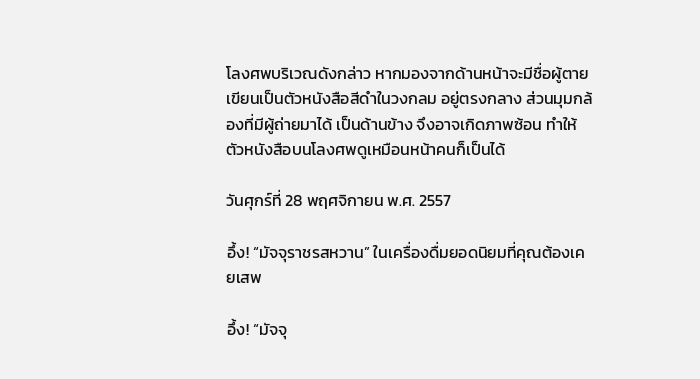โลงศพบริเวณดังกล่าว หากมองจากด้านหน้าจะมีชื่อผู้ตายเขียนเป็นตัวหนังสือสีดำในวงกลม อยู่ตรงกลาง ส่วนมุมกล้องที่มีผู้ถ่ายมาได้ เป็นด้านข้าง จึงอาจเกิดภาพซ้อน ทำให้ตัวหนังสือบนโลงศพดูเหมือนหน้าคนก็เป็นได้

วันศุกร์ที่ 28 พฤศจิกายน พ.ศ. 2557

อึ้ง! “มัจจุราชรสหวาน” ในเครื่องดื่มยอดนิยมที่คุณต้องเคยเสพ

อึ้ง! “มัจจุ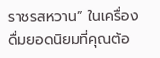ราชรสหวาน” ในเครื่องดื่มยอดนิยมที่คุณต้อ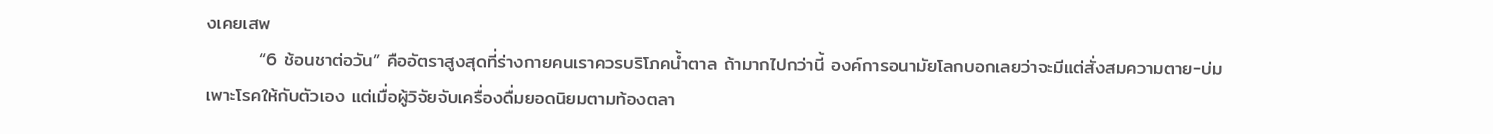งเคยเสพ
        “6 ช้อนชาต่อวัน” คืออัตราสูงสุดที่ร่างกายคนเราควรบริโภคน้ำตาล ถ้ามากไปกว่านี้ องค์การอนามัยโลกบอกเลยว่าจะมีแต่สั่งสมความตาย-บ่มเพาะโรคให้กับตัวเอง แต่เมื่อผู้วิจัยจับเครื่องดื่มยอดนิยมตามท้องตลา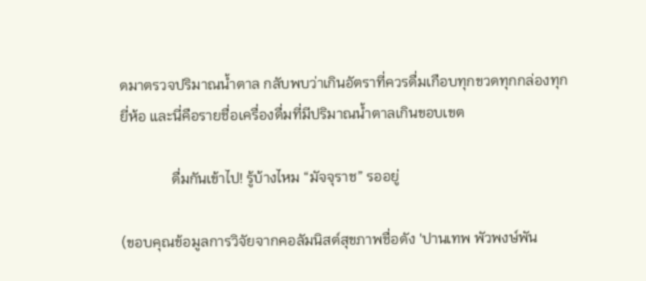ดมาตรวจปริมาณน้ำตาล กลับพบว่าเกินอัตราที่ควรดื่มเกือบทุกขวดทุกกล่องทุกยี่ห้อ และนี่คือรายชื่อเครื่องดื่มที่มีปริมาณน้ำตาลเกินขอบเขต

              ดื่มกันเข้าไป! รู้บ้างไหม “มัจจุราช” รออยู่

(ขอบคุณข้อมูลการวิจัยจากคอลัมนิสต์สุขภาพชื่อดัง 'ปานเทพ พัวพงษ์พัน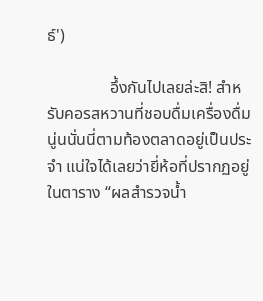ธ์')

               อึ้งกันไปเลยล่ะสิ! สำหรับคอรสหวานที่ชอบดื่มเครื่องดื่มนู่นนั่นนี่ตามท้องตลาดอยู่เป็นประจำ แน่ใจได้เลยว่ายี่ห้อที่ปรากฏอยู่ในตาราง “ผลสำรวจน้ำ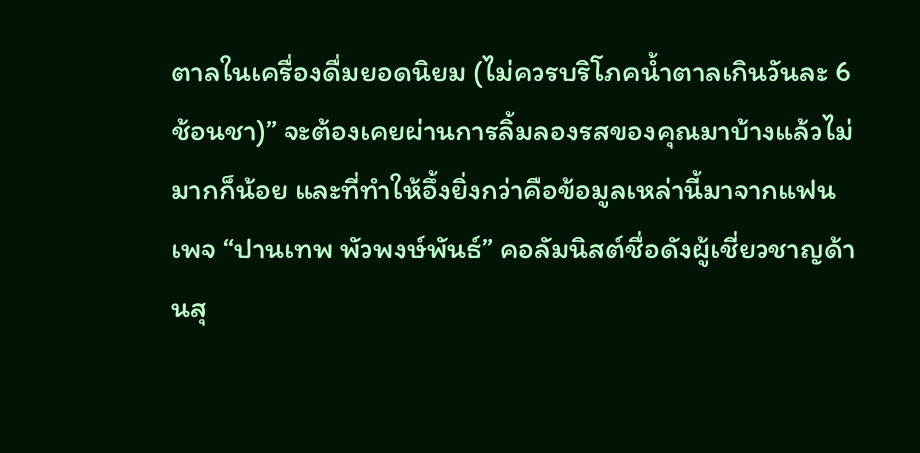ตาลในเครื่องดื่มยอดนิยม (ไม่ควรบริโภคน้ำตาลเกินวันละ 6 ช้อนชา)” จะต้องเคยผ่านการลิ้มลองรสของคุณมาบ้างแล้วไม่มากก็น้อย และที่ทำให้อึ้งยิ่งกว่าคือข้อมูลเหล่านี้มาจากแฟนเพจ “ปานเทพ พัวพงษ์พันธ์” คอลัมนิสต์ชื่อดังผู้เชี่ยวชาญด้านสุ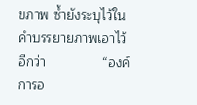ขภาพ ซ้ำยังระบุไว้ในคำบรรยายภาพเอาไว้อีกว่า               “องค์การอ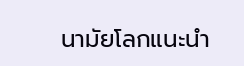นามัยโลกแนะนำ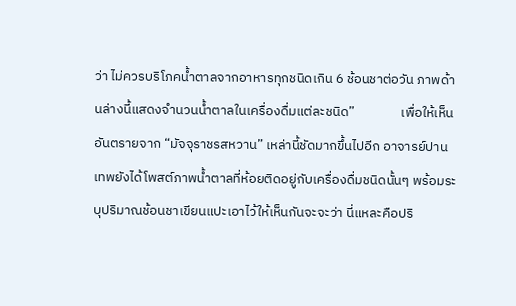ว่า ไม่ควรบริโภคน้ำตาลจากอาหารทุกชนิดเกิน 6 ช้อนชาต่อวัน ภาพด้านล่างนี้แสดงจำนวนน้ำตาลในเครื่องดื่มแต่ละชนิด”               เพื่อให้เห็นอันตรายจาก “มัจจุราชรสหวาน” เหล่านี้ชัดมากขึ้นไปอีก อาจารย์ปานเทพยังได้โพสต์ภาพน้ำตาลที่ห้อยติดอยู่กับเครื่องดื่มชนิดนั้นๆ พร้อมระบุปริมาณช้อนชาเขียนแปะเอาไว้ให้เห็นกันจะจะว่า นี่แหละคือปริ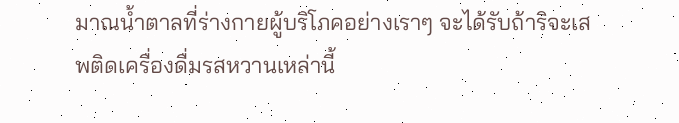มาณน้ำตาลที่ร่างกายผู้บริโภคอย่างเราๆ จะได้รับถ้าริจะเสพติดเครื่องดื่มรสหวานเหล่านี้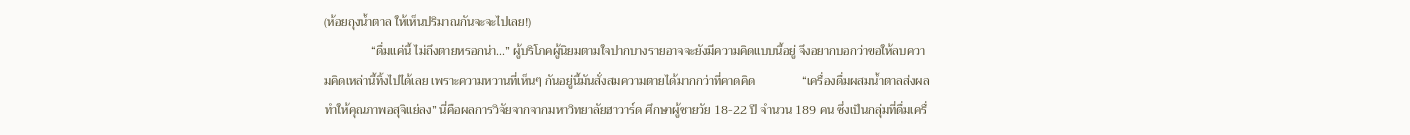(ห้อยถุงน้ำตาล ให้เห็นปริมาณกันจะจะไปเลย!)
               “ดื่มแค่นี้ ไม่ถึงตายหรอกน่า...” ผู้บริโภคผู้นิยมตามใจปากบางรายอาจจะยังมีความคิดแบบนี้อยู่ จึงอยากบอกว่าขอให้ลบความคิดเหล่านี้ทิ้งไปได้เลย เพราะความหวานที่เห็นๆ กันอยู่นี้มันสั่งสมความตายได้มากกว่าที่คาดคิด               “เครื่องดื่มผสมน้ำตาลส่งผลทำให้คุณภาพอสุจิแย่ลง” นี่คือผลการวิจัยจากจากมหาวิทยาลัยฮาวาร์ด ศึกษาผู้ชายวัย 18-22 ปี จำนวน 189 คน ซึ่งเป็นกลุ่มที่ดื่มเครื่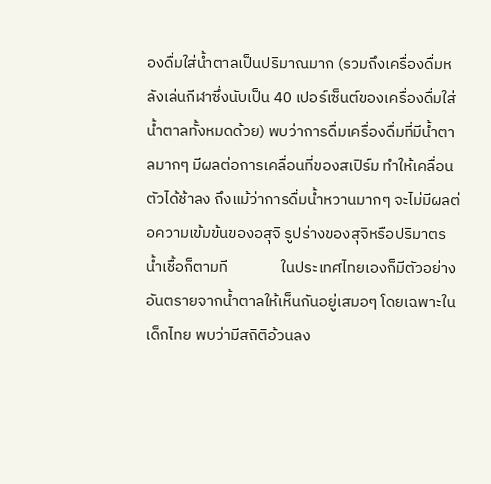องดื่มใส่น้ำตาลเป็นปริมาณมาก (รวมถึงเครื่องดื่มหลังเล่นกีฬาซึ่งนับเป็น 40 เปอร์เซ็นต์ของเครื่องดื่มใส่น้ำตาลทั้งหมดด้วย) พบว่าการดื่มเครื่องดื่มที่มีน้ำตาลมากๆ มีผลต่อการเคลื่อนที่ของสเปิร์ม ทำให้เคลื่อนตัวได้ช้าลง ถึงแม้ว่าการดื่มน้ำหวานมากๆ จะไม่มีผลต่อความเข้มข้นของอสุจิ รูปร่างของสุจิหรือปริมาตรน้ำเชื้อก็ตามที               ในประเทศไทยเองก็มีตัวอย่างอันตรายจากน้ำตาลให้เห็นกันอยู่เสมอๆ โดยเฉพาะในเด็กไทย พบว่ามีสถิติอ้วนลง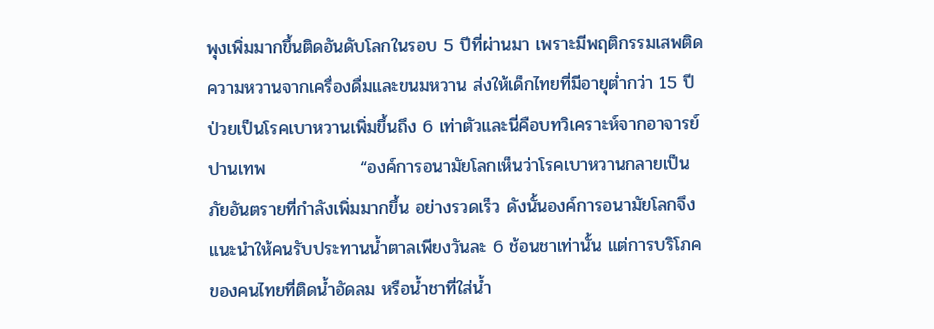พุงเพิ่มมากขึ้นติดอันดับโลกในรอบ 5 ปีที่ผ่านมา เพราะมีพฤติกรรมเสพติดความหวานจากเครื่องดื่มและขนมหวาน ส่งให้เด็กไทยที่มีอายุต่ำกว่า 15 ปี ป่วยเป็นโรคเบาหวานเพิ่มขึ้นถึง 6 เท่าตัวและนี่คือบทวิเคราะห์จากอาจารย์ปานเทพ               “องค์การอนามัยโลกเห็นว่าโรคเบาหวานกลายเป็นภัยอันตรายที่กำลังเพิ่มมากขึ้น อย่างรวดเร็ว ดังนั้นองค์การอนามัยโลกจึงแนะนำให้คนรับประทานน้ำตาลเพียงวันละ 6 ช้อนชาเท่านั้น แต่การบริโภคของคนไทยที่ติดน้ำอัดลม หรือน้ำชาที่ใส่น้ำ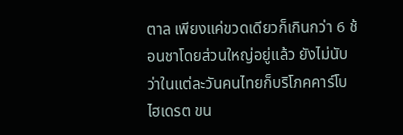ตาล เพียงแค่ขวดเดียวก็เกินกว่า 6 ช้อนชาโดยส่วนใหญ่อยู่แล้ว ยังไม่นับว่าในแต่ละวันคนไทยก็บริโภคคาร์โบไฮเดรต ขน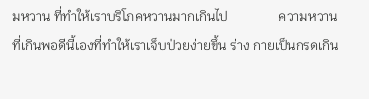มหวาน ที่ทำให้เราบริโภคหวานมากเกินไป               ความหวานที่เกินพอดีนี้เองที่ทำให้เราเจ็บป่วยง่ายขึ้น ร่าง กายเป็นกรดเกิน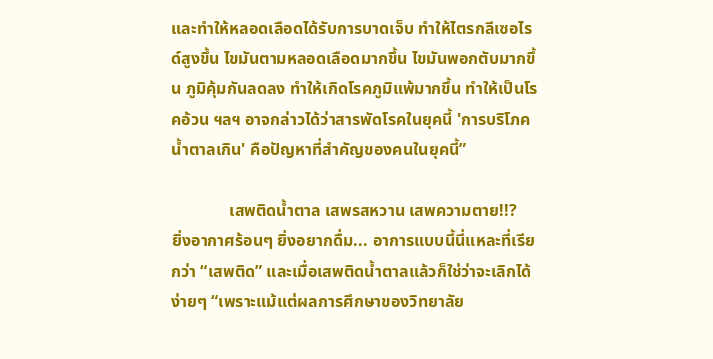และทำให้หลอดเลือดได้รับการบาดเจ็บ ทำให้ไตรกลีเซอไรด์สูงขึ้น ไขมันตามหลอดเลือดมากขึ้น ไขมันพอกตับมากขึ้น ภูมิคุ้มกันลดลง ทำให้เกิดโรคภูมิแพ้มากขึ้น ทำให้เป็นโรคอ้วน ฯลฯ อาจกล่าวได้ว่าสารพัดโรคในยุคนี้ 'การบริโภคน้ำตาลเกิน' คือปัญหาที่สำคัญของคนในยุคนี้”

              เสพติดน้ำตาล เสพรสหวาน เสพความตาย!!?        ยิ่งอากาศร้อนๆ ยิ่งอยากดื่ม... อาการแบบนี้นี่แหละที่เรียกว่า “เสพติด” และเมื่อเสพติดน้ำตาลแล้วก็ใช่ว่าจะเลิกได้ง่ายๆ “เพราะแม้แต่ผลการศึกษาของวิทยาลัย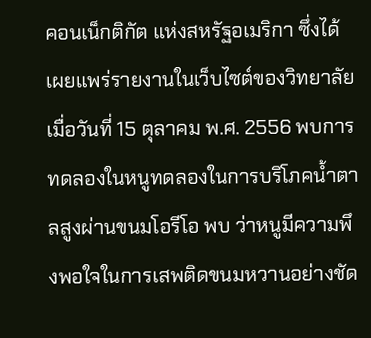คอนเน็กติกัต แห่งสหรัฐอเมริกา ซึ่งได้เผยแพร่รายงานในเว็บไซต์ของวิทยาลัยเมื่อวันที่ 15 ตุลาคม พ.ศ. 2556 พบการทดลองในหนูทดลองในการบริโภคน้ำตาลสูงผ่านขนมโอรีโอ พบ ว่าหนูมีความพึงพอใจในการเสพติดขนมหวานอย่างชัด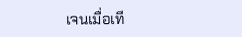เจนเมื่อเที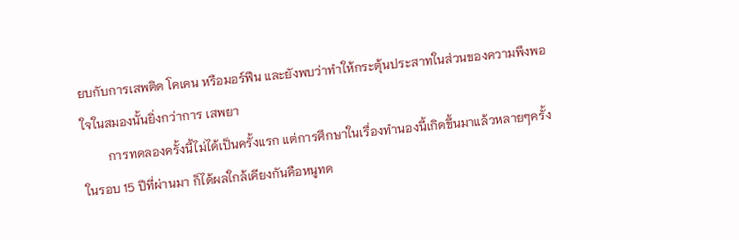ยบกับการเสพติด โคเคน หรือมอร์ฟีน และยังพบว่าทำให้กระตุ้นประสาทในส่วนของความพึงพอใจในสมองนั้นยิ่งกว่าการ เสพยา
        การทดลองครั้งนี้ไม่ได้เป็นครั้งแรก แต่การศึกษาในเรื่องทำนองนี้เกิดขึ้นมาแล้วหลายๆครั้งในรอบ 15 ปีที่ผ่านมา ก็ได้ผลใกล้เคียงกันคือหนูทด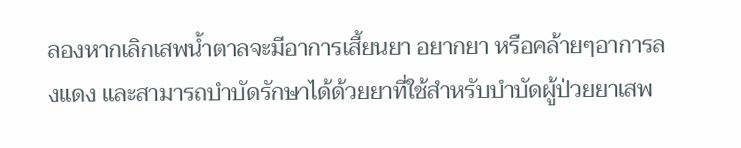ลองหากเลิกเสพน้ำตาลจะมีอาการเสี้ยนยา อยากยา หรือคล้ายๆอาการลงแดง และสามารถบำบัดรักษาได้ด้วยยาที่ใช้สำหรับบำบัดผู้ป่วยยาเสพ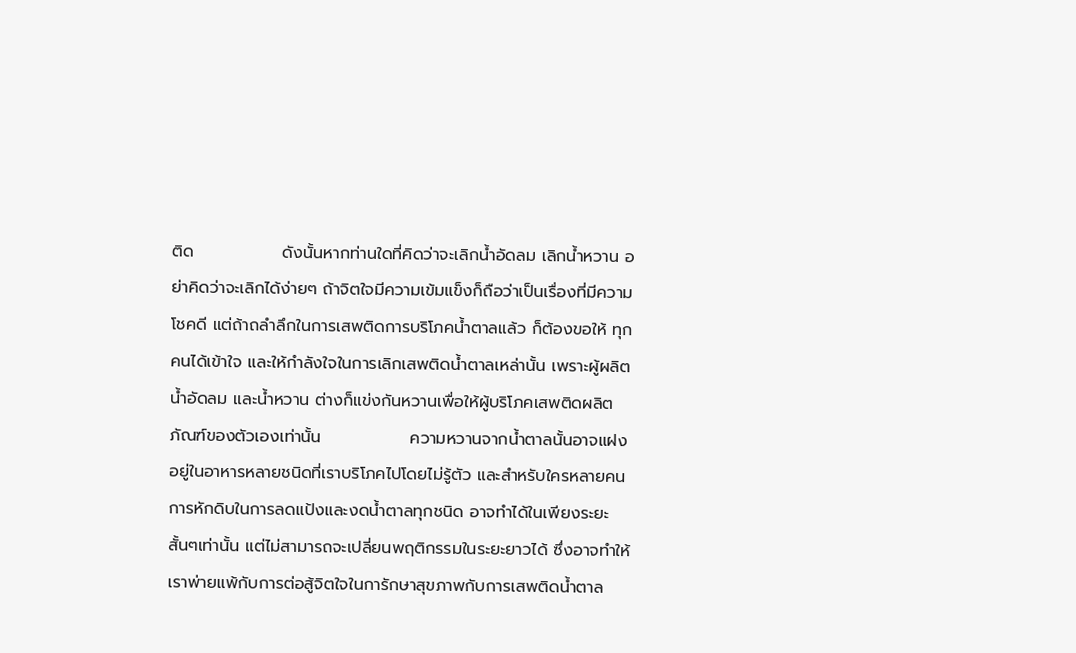ติด               ดังนั้นหากท่านใดที่คิดว่าจะเลิกน้ำอัดลม เลิกน้ำหวาน อย่าคิดว่าจะเลิกได้ง่ายๆ ถ้าจิตใจมีความเข้มแข็งก็ถือว่าเป็นเรื่องที่มีความโชคดี แต่ถ้าถลำลึกในการเสพติดการบริโภคน้ำตาลแล้ว ก็ต้องขอให้ ทุกคนได้เข้าใจ และให้กำลังใจในการเลิกเสพติดน้ำตาลเหล่านั้น เพราะผู้ผลิตน้ำอัดลม และน้ำหวาน ต่างก็แข่งกันหวานเพื่อให้ผู้บริโภคเสพติดผลิตภัณฑ์ของตัวเองเท่านั้น               ความหวานจากน้ำตาลนั้นอาจแฝงอยู่ในอาหารหลายชนิดที่เราบริโภคไปโดยไม่รู้ตัว และสำหรับใครหลายคนการหักดิบในการลดแป้งและงดน้ำตาลทุกชนิด อาจทำได้ในเพียงระยะสั้นๆเท่านั้น แต่ไม่สามารถจะเปลี่ยนพฤติกรรมในระยะยาวได้ ซึ่งอาจทำให้เราพ่ายแพ้กับการต่อสู้จิตใจในการักษาสุขภาพกับการเสพติดน้ำตาล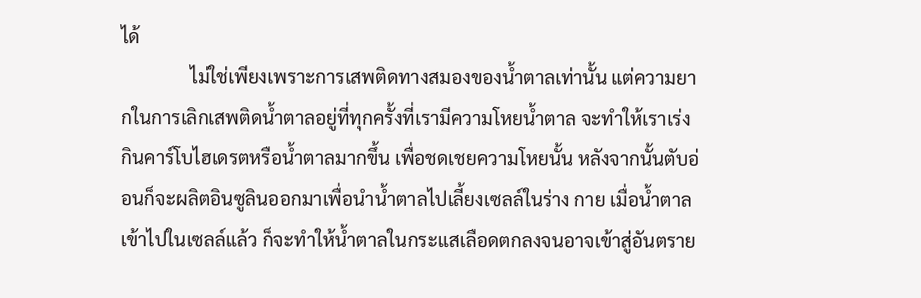ได้
               ไม่ใช่เพียงเพราะการเสพติดทางสมองของน้ำตาลเท่านั้น แต่ความยากในการเลิกเสพติดน้ำตาลอยู่ที่ทุกครั้งที่เรามีความโหยน้ำตาล จะทำให้เราเร่งกินคาร์โบไฮเดรตหรือน้ำตาลมากขึ้น เพื่อชดเชยความโหยนั้น หลังจากนั้นตับอ่อนก็จะผลิตอินซูลินออกมาเพื่อนำน้ำตาลไปเลี้ยงเซลล์ในร่าง กาย เมื่อน้ำตาลเข้าไปในเซลล์แล้ว ก็จะทำให้น้ำตาลในกระแสเลือดตกลงจนอาจเข้าสู่อันตราย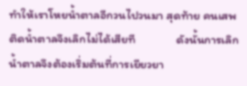ทำให้เราโหยน้ำตาลอีกวนไปวนมา สุดท้าย คนเสพติดน้ำตาลจึงเลิกไม่ได้เสียที               ดังนั้นการเลิกน้ำตาลจึงต้องเริ่มต้นที่การเยียวยา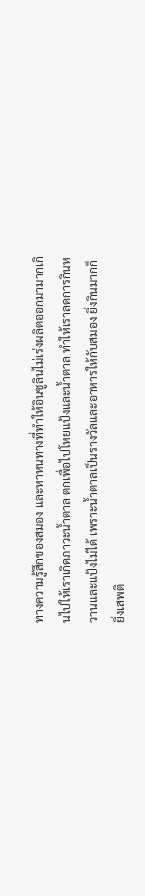ทางความรู้สึกของสมอง และหาหนทางที่ทำให้อินซูลินไม่เร่งผลิตออกมามากเกินไปให้เราเกิดภาวะน้ำตาล ตกเพื่อไปโหยแป้งและน้ำตาล ทำให้เราลดการกินหวานและแป้งไม่ได้ เพราะน้ำตาลเป็นรางวัลและอาหารให้กับสมอง ยิ่งกินมากก็ยิ่งเสพติ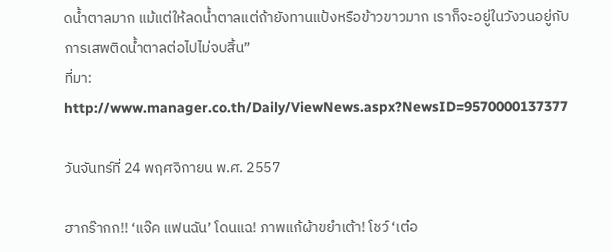ดน้ำตาลมาก แม้แต่ให้ลดน้ำตาลแต่ถ้ายังทานแป้งหรือข้าวขาวมาก เราก็จะอยู่ในวังวนอยู่กับการเสพติดน้ำตาลต่อไปไม่จบสิ้น”
ที่มา: http://www.manager.co.th/Daily/ViewNews.aspx?NewsID=9570000137377

วันจันทร์ที่ 24 พฤศจิกายน พ.ศ. 2557

ฮากร๊ากก!! ‘แจ๊ค แฟนฉัน’ โดนแฉ! ภาพแก้ผ้าขยำเต้า! โชว์ ‘เต๋อ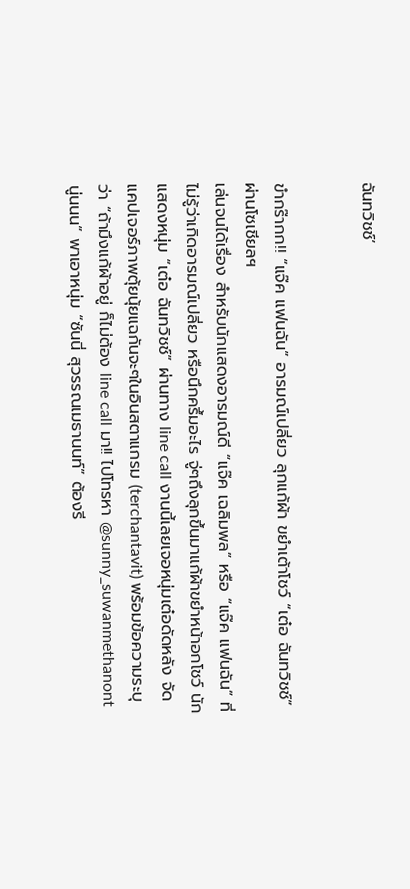ฉันทวิชช์’


ขำกร๊ากก!! “แจ๊ค แฟนฉัน” อารมณ์เปลี่ยว ลุกแก้ผ้า ขยำเต้าโชว์ “เต๋อ ฉันทวิชช์” ผ่านโซเชียลฯ
เล่นจนได้เรื่อง สำหรับนักแสดงอารมณ์ดี “แจ๊ค เฉลิมพล” หรือ “แจ๊ค แฟนฉัน” ที่ไม่รู้ว่าเกิดอารมณ์เปลี่ยว หรือนึกครึ้มอะไร จู่ๆถึงลุกขึ้นมาแก้ผ้าขยำหน้าอกโชว์ นักแสดงหนุ่ม “เต๋อ ฉันทวิชช์” ผ่านทาง line call งานนี้เลยเจอหนุ่มเต๋อดัดหลัง จัดแคปเจอร์ภาพตุ้ยนุ้ยแฉกันจะๆในอินสตาแกรม (terchantavit) พร้อมข้อความระบุว่า “ถ้ามึงแก้ผ้าอยู่ ก็ไม่ต้อง line call มา!! ไปโทรหา @sunny_suwanmethanont นู่นนน” พาเอาหนุ่ม “ซันนี่ สุวรรณเมธานนท์” ต้องรี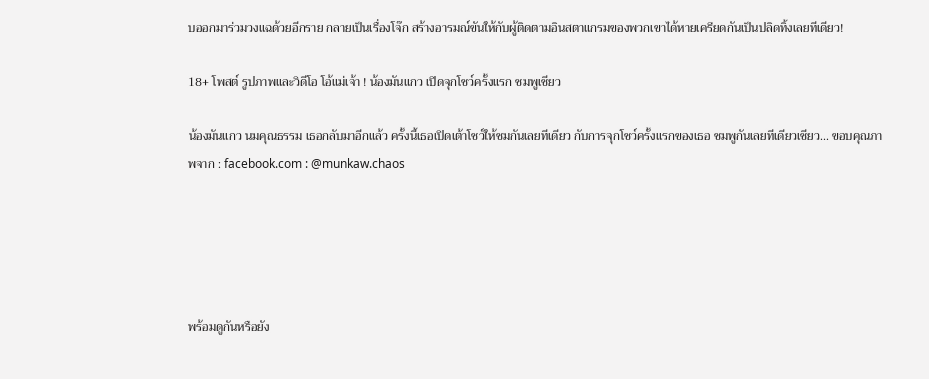บออกมาร่วมวงแฉด้วยอีกราย กลายเป็นเรื่องโจ๊ก สร้างอารมณ์ขันให้กับผู้ติดตามอินสตาแกรมของพวกเขาได้หายเครียดกันเป็นปลิดทิ้งเลยทีเดียว!

18+ โพสต์ รูปภาพและวิดีโอ โอ้แม่เจ้า ! น้องมันแกว เปิดจุกโชว์ครั้งแรก ชมพูเชียว

น้องมันแกว นมคุณธรรม เธอกลับมาอีกแล้ว ครั้งนี้เธอเปิดเต้าโชว์ให้ชมกันเลยทีเดียว กับการจุกโชว์ครั้งแรกของเธอ ชมพูกันเลยทีเดียวเชียว... ขอบคุณภาพจาก : facebook.com : @munkaw.chaos





พร้อมดูกันหรือยัง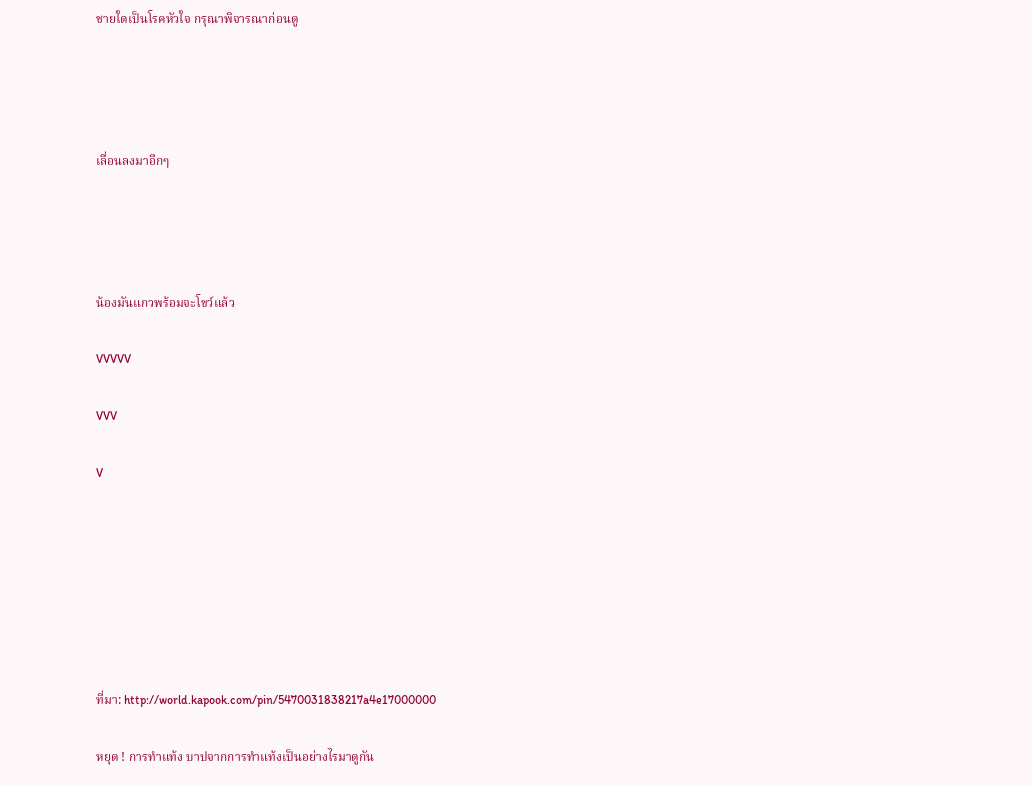ชายใดเป็นโรคหัวใจ กรุณาพิจารณาก่อนดู




เลื่อนลงมาอีกๆ




น้องมันแกวพร้อมจะโขว์แล้ว

VVVVV

VVV

V







ที่มา: http://world.kapook.com/pin/5470031838217a4e17000000

หยุด ! การทำแท้ง บาปจากการทำแท้งเป็นอย่างไรมาดูกัน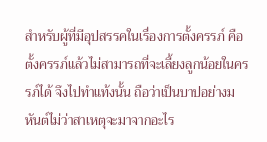สำหรับผู้ที่มีอุปสรรคในเรื่องการตั้งครรภ์ คือตั้งครรภ์แล้วไม่สามารถที่จะเลี้ยงลูกน้อยในครรภ์ได้ จึงไปทำแท้งนั้น ถือว่าเป็นบาปอย่างมหันต์ไม่ว่าสาเหตุจะมาจากอะไร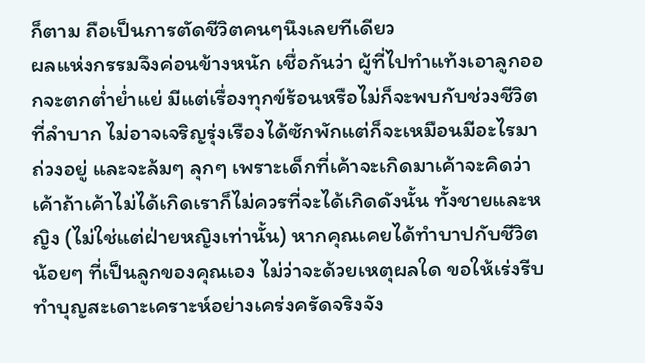ก็ตาม ถือเป็นการตัดชีวิตคนๆนึงเลยทีเดียว
ผลแห่งกรรมจึงค่อนข้างหนัก เชื่อกันว่า ผู้ที่ไปทำแท้งเอาลูกออกจะตกต่ำย่ำแย่ มีแต่เรื่องทุกข์ร้อนหรือไม่ก็จะพบกับช่วงชีวิตที่ลำบาก ไม่อาจเจริญรุ่งเรืองได้ซักพักแต่ก็จะเหมือนมีอะไรมาถ่วงอยู่ และจะล้มๆ ลุกๆ เพราะเด็กที่เค้าจะเกิดมาเค้าจะคิดว่าเค้าถ้าเค้าไม่ได้เกิดเราก็ไม่ควรที่จะได้เกิดดังนั้น ทั้งชายและหญิง (ไม่ใช่แต่ฝ่ายหญิงเท่านั้น) หากคุณเคยได้ทำบาปกับชีวิตน้อยๆ ที่เป็นลูกของคุณเอง ไม่ว่าจะด้วยเหตุผลใด ขอให้เร่งรีบทำบุญสะเดาะเคราะห์อย่างเคร่งครัดจริงจัง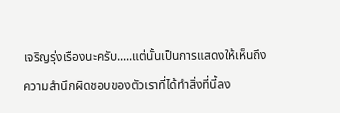เจริญรุ่งเรืองนะครับ.....แต่นั้นเป็นการแสดงให้เห็นถึงความสำนึกผิดชอบของตัวเราที่ได้ทำสิ่งที่นี้ลง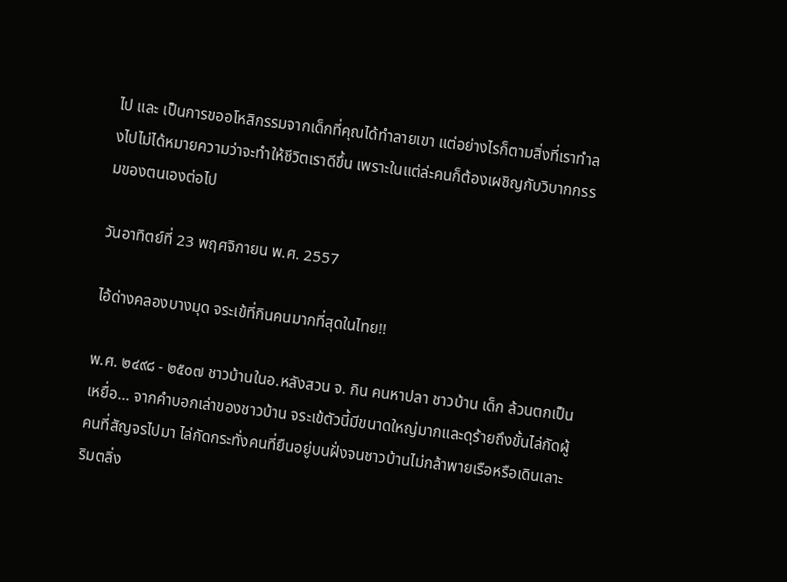ไป และ เป็นการขออโหสิกรรมจากเด็กที่คุณได้ทำลายเขา แต่อย่างไรก็ตามสิ่งที่เราทำลงไปไม่ได้หมายความว่าจะทำให้ชีวิตเราดีขึ้น เพราะในแต่ล่ะคนก็ต้องเผชิญกับวิบากกรรมของตนเองต่อไป

วันอาทิตย์ที่ 23 พฤศจิกายน พ.ศ. 2557

ไอ้ด่างคลองบางมุด จระเข้ที่กินคนมากที่สุดในไทย!!

พ.ศ. ๒๔๙๘ - ๒๕๐๗ ชาวบ้านในอ.หลังสวน จ. กิน คนหาปลา ชาวบ้าน เด็ก ล้วนตกเป็นเหยื่อ... จากคำบอกเล่าของชาวบ้าน จระเข้ตัวนี้มีขนาดใหญ่มากและดุร้ายถึงขั้นไล่กัดผู้คนที่สัญจรไปมา ไล่กัดกระทั่งคนที่ยืนอยู่บนฝั่งจนชาวบ้านไม่กล้าพายเรือหรือเดินเลาะริมตลิ่ง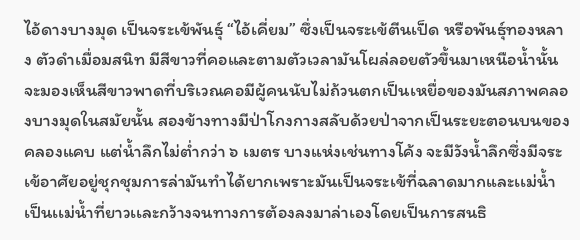ไอ้ดางบางมุด เป็นจระเข้พันธุ์ “ไอ้เคี่ยม” ซึ่งเป็นจระเข้ตีนเป็ด หรือพันธุ์ทองหลาง ตัวดำเมื่อมสนิท มีสีขาวที่คอและตามตัวเวลามันโผล่ลอยตัวขึ้นมาเหนือน้ำนั้นจะมองเห็นสีขาวพาดที่บริเวณคอมีผู้คนนับไม่ถ้วนตกเป็นเหยื่อของมันสภาพคลองบางมุดในสมัยนั้น สองข้างทางมีป่าโกงกางสลับด้วยป่าจากเป็นระยะตอนบนของคลองแคบ แต่น้ำลึกไม่ต่ำกว่า ๖ เมตร บางแห่งเช่นทางโค้ง จะมีวังน้ำลึกซึ่งมีจระเข้อาศัยอยู่ชุกชุมการล่ามันทำได้ยากเพราะมันเป็นจระเข้ที่ฉลาดมากและเเม่น้ำเป็นเเม่น้ำที่ยาวเเละกว้างจนทางการต้องลงมาล่าเองโดยเป็นการสนธิ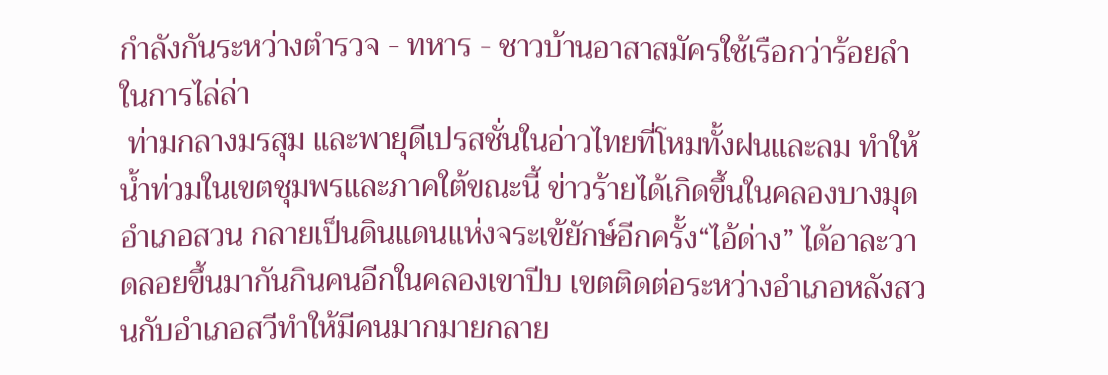กำลังกันระหว่างตำรวจ - ทหาร - ชาวบ้านอาสาสมัครใช้เรือกว่าร้อยลำ ในการไล่ล่า
 ท่ามกลางมรสุม และพายุดีเปรสชั่นในอ่าวไทยที่โหมทั้งฝนและลม ทำให้น้ำท่วมในเขตชุมพรและภาคใต้ขณะนี้ ข่าวร้ายได้เกิดขึ้นในคลองบางมุด อำเภอสวน กลายเป็นดินแดนแห่งจระเข้ยักษ์อีกครั้ง“ไอ้ด่าง” ได้อาละวาดลอยขึ้นมากันกินคนอีกในคลองเขาปีบ เขตติดต่อระหว่างอำเภอหลังสวนกับอำเภอสวีทำให้มีคนมากมายกลาย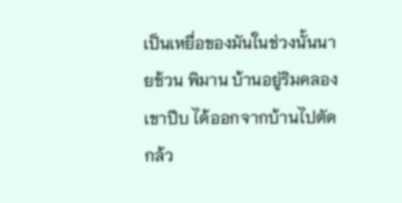เป็นเหยื่อของมันในช่วงนั้นนายช้วน พิมาน บ้านอยู่ริมคลองเขาปีบ ได้ออกจากบ้านไปตัดกล้ว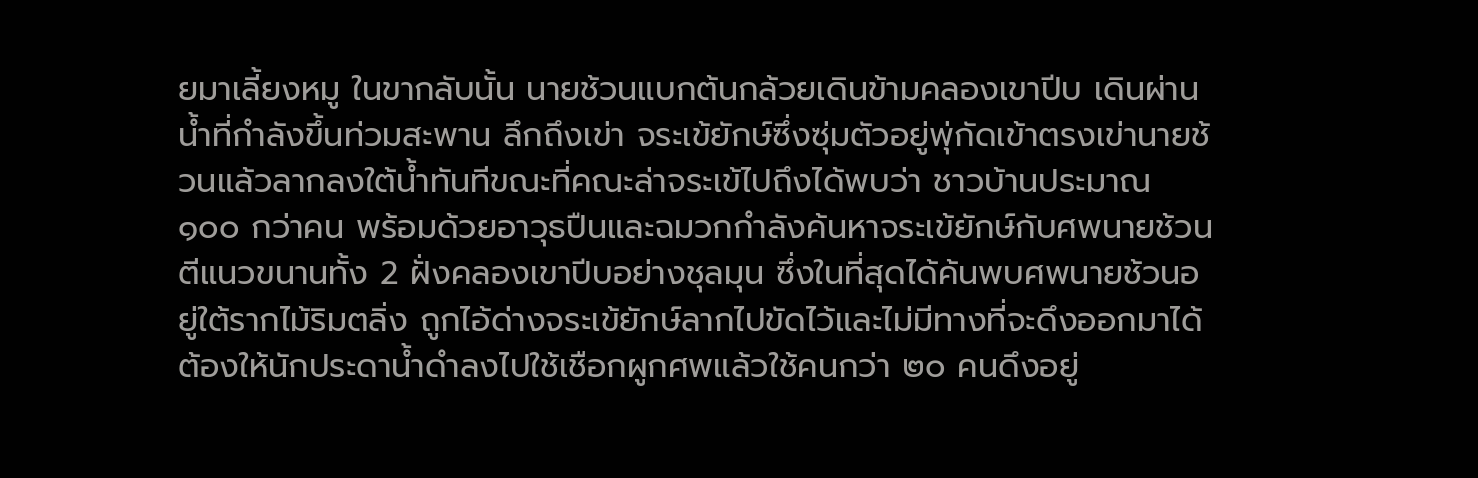ยมาเลี้ยงหมู ในขากลับนั้น นายช้วนแบกต้นกล้วยเดินข้ามคลองเขาปีบ เดินผ่านน้ำที่กำลังขึ้นท่วมสะพาน ลึกถึงเข่า จระเข้ยักษ์ซึ่งซุ่มตัวอยู่พุ่กัดเข้าตรงเข่านายช้วนแล้วลากลงใต้น้ำทันทีขณะที่คณะล่าจระเข้ไปถึงได้พบว่า ชาวบ้านประมาณ ๑๐๐ กว่าคน พร้อมด้วยอาวุธปืนและฉมวกกำลังค้นหาจระเข้ยักษ์กับศพนายช้วน ตีแนวขนานทั้ง 2 ฝั่งคลองเขาปีบอย่างชุลมุน ซึ่งในที่สุดได้ค้นพบศพนายช้วนอยู่ใต้รากไม้ริมตลิ่ง ถูกไอ้ด่างจระเข้ยักษ์ลากไปขัดไว้และไม่มีทางที่จะดึงออกมาได้ ต้องให้นักประดาน้ำดำลงไปใช้เชือกผูกศพแล้วใช้คนกว่า ๒๐ คนดึงอยู่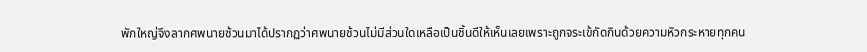พักใหญ่จึงลากศพนายช้วนมาได้ปรากฏว่าศพนายช้วนไม่มีส่วนใดเหลือเป็นชิ้นดีให้เห็นเลยเพราะถูกจระเข้กัดกินด้วยความหิวกระหายทุกคน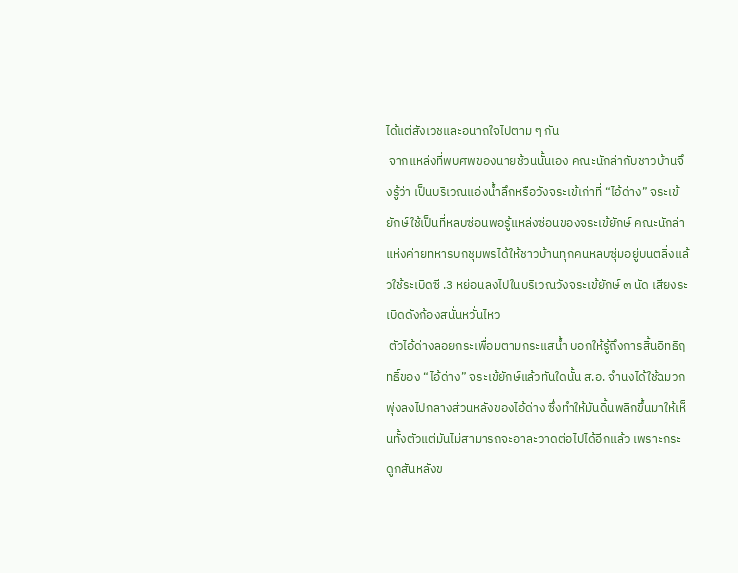ได้แต่สังเวชและอนาถใจไปตาม ๆ กัน
 จากแหล่งที่พบศพของนายช้วนนั้นเอง คณะนักล่ากับชาวบ้านจึงรู้ว่า เป็นบริเวณแอ่งน้ำลึกหรือวังจระเข้เก่าที่ “ไอ้ด่าง” จระเข้ยักษ์ใช้เป็นที่หลบซ่อนพอรู้แหล่งซ่อนของจระเข้ยักษ์ คณะนักล่าแห่งค่ายทหารบกชุมพรได้ให้ชาวบ้านทุกคนหลบซุ่มอยู่บนตลิ่งแล้วใช้ระเบิดซี .3 หย่อนลงไปในบริเวณวังจระเข้ยักษ์ ๓ นัด เสียงระเบิดดังก้องสนั่นหวั่นไหว
 ตัวไอ้ด่างลอยกระเพื่อมตามกระแสน้ำ บอกให้รู้ถึงการสิ้นอิทธิฤทธิ์ของ “ไอ้ด่าง” จระเข้ยักษ์แล้วทันใดนั้น ส.อ. จำนงได้ใช้ฉมวกพุ่งลงไปกลางส่วนหลังของไอ้ด่าง ซึ่งทำให้มันดิ้นพลิกขึ้นมาให้เห็นทั้งตัวแต่มันไม่สามารถจะอาละวาดต่อไปได้อีกแล้ว เพราะกระดูกสันหลังข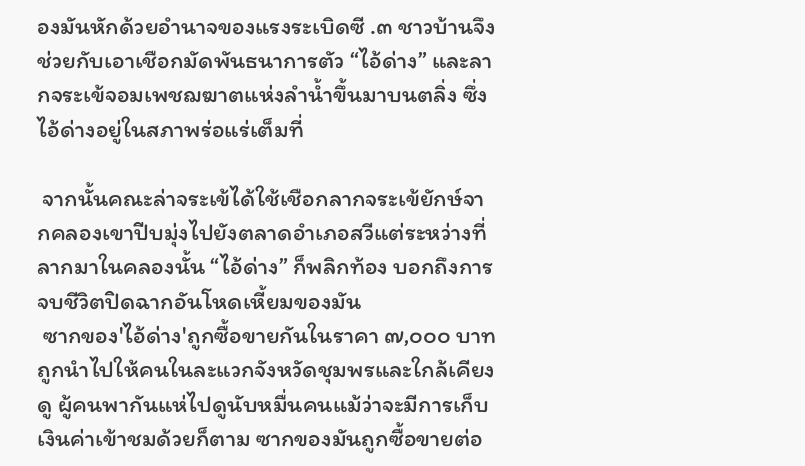องมันหักด้วยอำนาจของแรงระเบิดซี .๓ ชาวบ้านจึงช่วยกับเอาเชือกมัดพันธนาการตัว “ไอ้ด่าง” และลากจระเข้จอมเพชฌฆาตแห่งลำน้ำขึ้นมาบนตลิ่ง ซึ่งไอ้ด่างอยู่ในสภาพร่อแร่เต็มที่

 จากนั้นคณะล่าจระเข้ได้ใช้เชือกลากจระเข้ยักษ์จากคลองเขาปีบมุ่งไปยังตลาดอำเภอสวีแต่ระหว่างที่ลากมาในคลองนั้น “ไอ้ด่าง” ก็พลิกท้อง บอกถึงการจบชีวิตปิดฉากอันโหดเหี้ยมของมัน
 ซากของ'ไอ้ด่าง'ถูกซื้อขายกันในราคา ๗,๐๐๐ บาท ถูกนำไปให้คนในละแวกจังหวัดชุมพรและใกล้เคียงดู ผู้คนพากันแห่ไปดูนับหมื่นคนแม้ว่าจะมีการเก็บเงินค่าเข้าชมด้วยก็ตาม ซากของมันถูกซื้อขายต่อ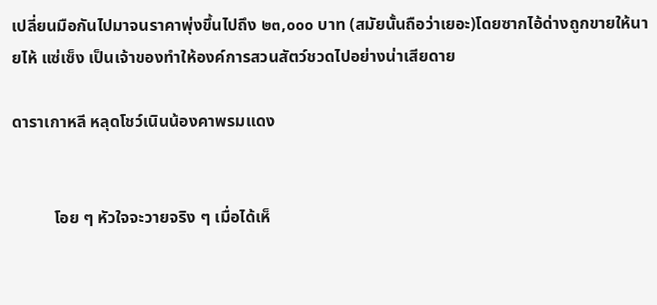เปลี่ยนมือกันไปมาจนราคาพุ่งขึ้นไปถึง ๒๓,๐๐๐ บาท (สมัยนั้นถือว่าเยอะ)โดยซากไอ้ด่างถูกขายให้นายไห้ แซ่เซ็ง เป็นเจ้าของทำให้องค์การสวนสัตว์ชวดไปอย่างน่าเสียดาย

ดาราเกาหลี หลุดโชว์เนินน้องคาพรมแดง


          โอย ๆ หัวใจจะวายจริง ๆ เมื่อได้เห็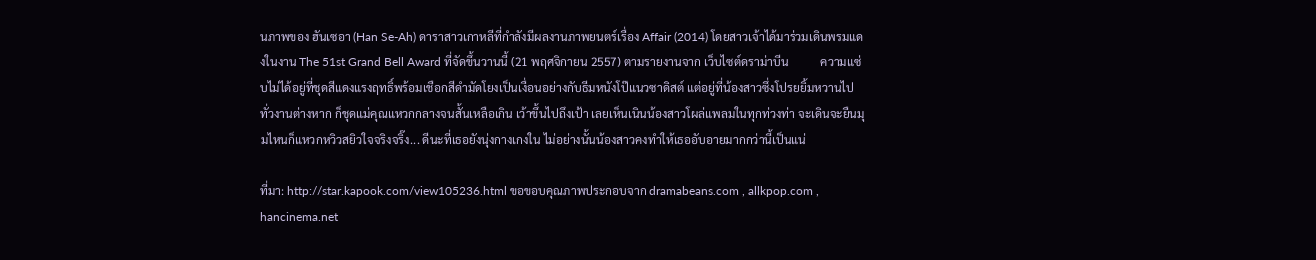นภาพของ ฮันเซอา (Han Se-Ah) ดาราสาวเกาหลีที่กำลังมีผลงานภาพยนตร์เรื่อง Affair (2014) โดยสาวเจ้าได้มาร่วมเดินพรมแดงในงาน The 51st Grand Bell Award ที่จัดขึ้นวานนี้ (21 พฤศจิกายน 2557) ตามรายงานจาก เว็บไซต์ดราม่าบีน           ความแซ่บไม่ได้อยู่ที่ชุดสีแดงแรงฤทธิ์พร้อมเชือกสีดำมัดโยงเป็นเงื่อนอย่างกับธีมหนังโป๊แนวซาดิสต์ แต่อยู่ที่น้องสาวซึ่งโปรยยิ้มหวานไปทั่วงานต่างหาก ก็ชุดแม่คุณแหวกกลางจนสั้นเหลือเกิน เว้าขึ้นไปถึงเป้า เลยเห็นเนินน้องสาวโผล่แพลมในทุกท่วงท่า จะเดินจะยืนมุมไหนก็แหวกหวิวสยิวใจจริงจริ๊ง... ดีนะที่เธอยังนุ่งกางเกงใน ไม่อย่างนั้นน้องสาวคงทำให้เธออับอายมากกว่านี้เป็นแน่

ที่มา: http://star.kapook.com/view105236.html ขอขอบคุณภาพประกอบจาก dramabeans.com , allkpop.com , hancinema.net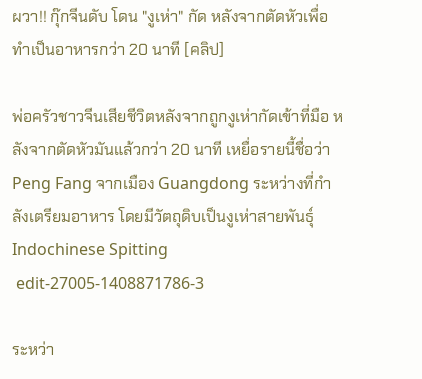ผวา!! กุ๊กจีนดับ โดน "งูเห่า" กัด หลังจากตัดหัวเพื่อทำเป็นอาหารกว่า 20 นาที [คลิป]

พ่อครัวชาวจีนเสียชีวิตหลังจากถูกงูเห่ากัดเข้าที่มือ หลังจากตัดหัวมันแล้วกว่า 20 นาที เหยื่อรายนี้ชื่อว่า Peng Fang จากเมือง Guangdong ระหว่างที่กำลังเตรียมอาหาร โดยมีวัตถุดิบเป็นงูเห่าสายพันธุ์ Indochinese Spitting
 edit-27005-1408871786-3

ระหว่า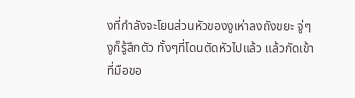งที่กำลังจะโยนส่วนหัวของงูเห่าลงถังขยะ จู่ๆงูก็รู้สึกตัว ทั้งๆที่โดนตัดหัวไปแล้ว แล้วกัดเข้าที่มือขอ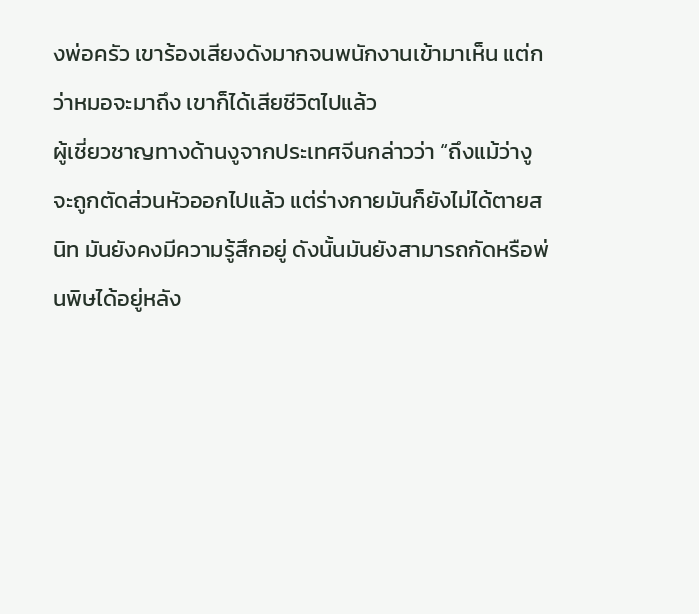งพ่อครัว เขาร้องเสียงดังมากจนพนักงานเข้ามาเห็น แต่กว่าหมอจะมาถึง เขาก็ได้เสียชีวิตไปแล้ว
ผู้เชี่ยวชาญทางด้านงูจากประเทศจีนกล่าวว่า “ถึงแม้ว่างูจะถูกตัดส่วนหัวออกไปแล้ว แต่ร่างกายมันก็ยังไม่ได้ตายสนิท มันยังคงมีความรู้สึกอยู่ ดังนั้นมันยังสามารถกัดหรือพ่นพิษได้อยู่หลัง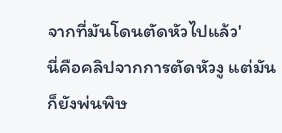จากที่มันโดนตัดหัวไปแล้ว'
นี่คือคลิปจากการตัดหัวงู แต่มันก็ยังพ่นพิษ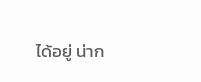ได้อยู่ น่าก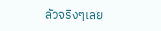ลัวจริงๆเลย